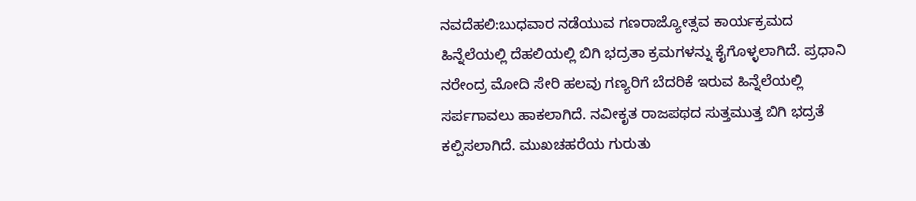ನವದೆಹಲಿ:ಬುಧವಾರ ನಡೆಯುವ ಗಣರಾಜ್ಯೋತ್ಸವ ಕಾರ್ಯಕ್ರಮದ ಹಿನ್ನೆಲೆಯಲ್ಲಿ ದೆಹಲಿಯಲ್ಲಿ ಬಿಗಿ ಭದ್ರತಾ ಕ್ರಮಗಳನ್ನು ಕೈಗೊಳ್ಳಲಾಗಿದೆ. ಪ್ರಧಾನಿ ನರೇಂದ್ರ ಮೋದಿ ಸೇರಿ ಹಲವು ಗಣ್ಯರಿಗೆ ಬೆದರಿಕೆ ಇರುವ ಹಿನ್ನೆಲೆಯಲ್ಲಿ ಸರ್ಪಗಾವಲು ಹಾಕಲಾಗಿದೆ. ನವೀಕೃತ ರಾಜಪಥದ ಸುತ್ತಮುತ್ತ ಬಿಗಿ ಭದ್ರತೆ ಕಲ್ಪಿಸಲಾಗಿದೆ. ಮುಖಚಹರೆಯ ಗುರುತು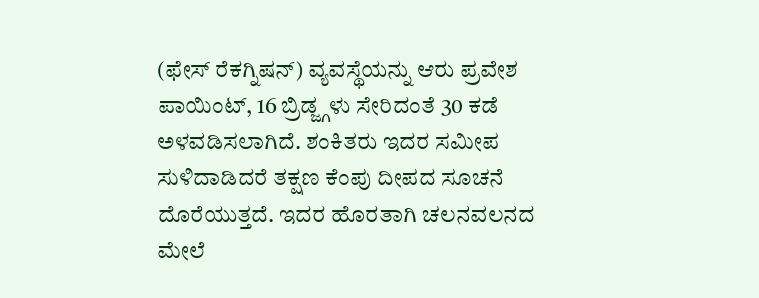(ಫೇಸ್ ರೆಕಗ್ನಿಷನ್) ವ್ಯವಸ್ಥೆಯನ್ನು ಆರು ಪ್ರವೇಶ ಪಾಯಿಂಟ್, 16 ಬ್ರಿಡ್ಜ್ಗಳು ಸೇರಿದಂತೆ 30 ಕಡೆ ಅಳವಡಿಸಲಾಗಿದೆ. ಶಂಕಿತರು ಇದರ ಸಮೀಪ ಸುಳಿದಾಡಿದರೆ ತಕ್ಷಣ ಕೆಂಪು ದೀಪದ ಸೂಚನೆ ದೊರೆಯುತ್ತದೆ. ಇದರ ಹೊರತಾಗಿ ಚಲನವಲನದ ಮೇಲೆ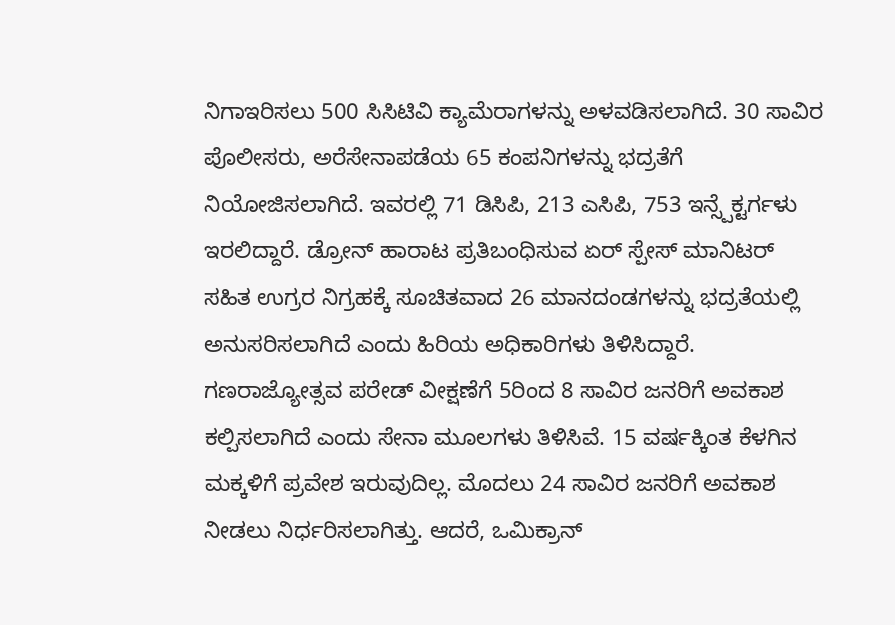ನಿಗಾಇರಿಸಲು 500 ಸಿಸಿಟಿವಿ ಕ್ಯಾಮೆರಾಗಳನ್ನು ಅಳವಡಿಸಲಾಗಿದೆ. 30 ಸಾವಿರ ಪೊಲೀಸರು, ಅರೆಸೇನಾಪಡೆಯ 65 ಕಂಪನಿಗಳನ್ನು ಭದ್ರತೆಗೆ ನಿಯೋಜಿಸಲಾಗಿದೆ. ಇವರಲ್ಲಿ 71 ಡಿಸಿಪಿ, 213 ಎಸಿಪಿ, 753 ಇನ್ಸ್ಪೆಕ್ಟರ್ಗಳು ಇರಲಿದ್ದಾರೆ. ಡ್ರೋನ್ ಹಾರಾಟ ಪ್ರತಿಬಂಧಿಸುವ ಏರ್ ಸ್ಪೇಸ್ ಮಾನಿಟರ್ ಸಹಿತ ಉಗ್ರರ ನಿಗ್ರಹಕ್ಕೆ ಸೂಚಿತವಾದ 26 ಮಾನದಂಡಗಳನ್ನು ಭದ್ರತೆಯಲ್ಲಿ ಅನುಸರಿಸಲಾಗಿದೆ ಎಂದು ಹಿರಿಯ ಅಧಿಕಾರಿಗಳು ತಿಳಿಸಿದ್ದಾರೆ.
ಗಣರಾಜ್ಯೋತ್ಸವ ಪರೇಡ್ ವೀಕ್ಷಣೆಗೆ 5ರಿಂದ 8 ಸಾವಿರ ಜನರಿಗೆ ಅವಕಾಶ ಕಲ್ಪಿಸಲಾಗಿದೆ ಎಂದು ಸೇನಾ ಮೂಲಗಳು ತಿಳಿಸಿವೆ. 15 ವರ್ಷಕ್ಕಿಂತ ಕೆಳಗಿನ ಮಕ್ಕಳಿಗೆ ಪ್ರವೇಶ ಇರುವುದಿಲ್ಲ. ಮೊದಲು 24 ಸಾವಿರ ಜನರಿಗೆ ಅವಕಾಶ ನೀಡಲು ನಿರ್ಧರಿಸಲಾಗಿತ್ತು. ಆದರೆ, ಒಮಿಕ್ರಾನ್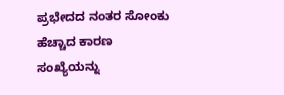ಪ್ರಭೇದದ ನಂತರ ಸೋಂಕು ಹೆಚ್ಚಾದ ಕಾರಣ ಸಂಖ್ಯೆಯನ್ನು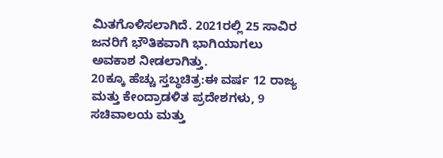ಮಿತಗೊಳಿಸಲಾಗಿದೆ. 2021ರಲ್ಲಿ 25 ಸಾವಿರ ಜನರಿಗೆ ಭೌತಿಕವಾಗಿ ಭಾಗಿಯಾಗಲು ಅವಕಾಶ ನೀಡಲಾಗಿತ್ತು.
20ಕ್ಕೂ ಹೆಚ್ಚು ಸ್ತಬ್ಧಚಿತ್ರ:ಈ ವರ್ಷ 12 ರಾಜ್ಯ ಮತ್ತು ಕೇಂದ್ರಾಡಳಿತ ಪ್ರದೇಶಗಳು, 9 ಸಚಿವಾಲಯ ಮತ್ತು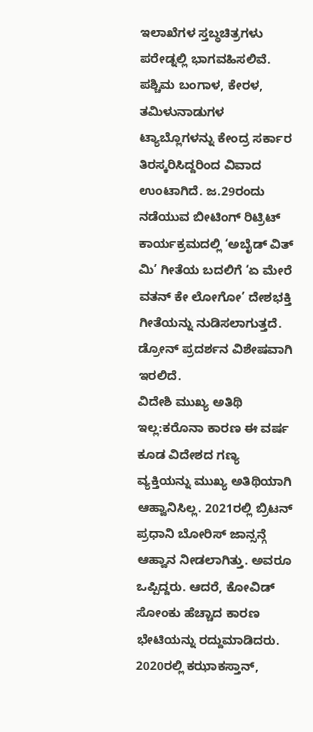ಇಲಾಖೆಗಳ ಸ್ತಬ್ಧಚಿತ್ರಗಳು ಪರೇಡ್ನಲ್ಲಿ ಭಾಗವಹಿಸಲಿವೆ. ಪಶ್ಚಿಮ ಬಂಗಾಳ, ಕೇರಳ, ತಮಿಳುನಾಡುಗಳ ಟ್ಯಾಬ್ಲೊಗಳನ್ನು ಕೇಂದ್ರ ಸರ್ಕಾರ ತಿರಸ್ಕರಿಸಿದ್ದರಿಂದ ವಿವಾದ ಉಂಟಾಗಿದೆ. ಜ.29ರಂದು ನಡೆಯುವ ಬೀಟಿಂಗ್ ರಿಟ್ರಿಟ್ ಕಾರ್ಯಕ್ರಮದಲ್ಲಿ ‘ಅಬೈಡ್ ವಿತ್ ಮಿ’ ಗೀತೆಯ ಬದಲಿಗೆ ‘ಏ ಮೇರೆ ವತನ್ ಕೇ ಲೋಗೋ’ ದೇಶಭಕ್ತಿ ಗೀತೆಯನ್ನು ನುಡಿಸಲಾಗುತ್ತದೆ. ಡ್ರೋನ್ ಪ್ರದರ್ಶನ ವಿಶೇಷವಾಗಿ ಇರಲಿದೆ.
ವಿದೇಶಿ ಮುಖ್ಯ ಅತಿಥಿ ಇಲ್ಲ:ಕರೊನಾ ಕಾರಣ ಈ ವರ್ಷ ಕೂಡ ವಿದೇಶದ ಗಣ್ಯ ವ್ಯಕ್ತಿಯನ್ನು ಮುಖ್ಯ ಅತಿಥಿಯಾಗಿ ಆಹ್ವಾನಿಸಿಲ್ಲ. 2021ರಲ್ಲಿ ಬ್ರಿಟನ್ ಪ್ರಧಾನಿ ಬೋರಿಸ್ ಜಾನ್ಸನ್ಗೆ ಆಹ್ವಾನ ನೀಡಲಾಗಿತ್ತು. ಅವರೂ ಒಪ್ಪಿದ್ದರು. ಆದರೆ, ಕೋವಿಡ್ ಸೋಂಕು ಹೆಚ್ಚಾದ ಕಾರಣ ಭೇಟಿಯನ್ನು ರದ್ದುಮಾಡಿದರು. 2020ರಲ್ಲಿ ಕಝಾಕಸ್ತಾನ್,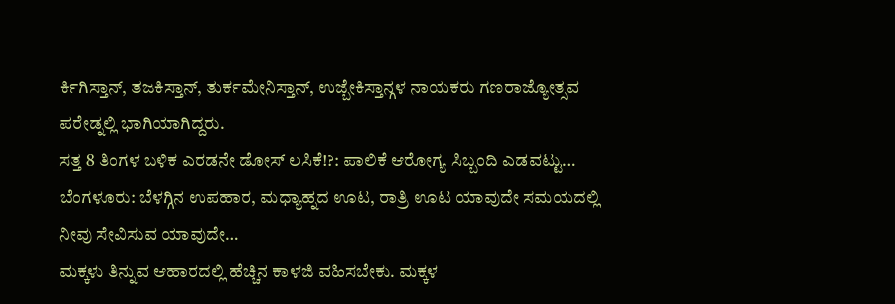ರ್ಕಿಗಿಸ್ತಾನ್, ತಜಕಿಸ್ತಾನ್, ತುರ್ಕಮೇನಿಸ್ತಾನ್, ಉಜ್ಬೇಕಿಸ್ತಾನ್ಗಳ ನಾಯಕರು ಗಣರಾಜ್ಯೋತ್ಸವ ಪರೇಡ್ನಲ್ಲಿ ಭಾಗಿಯಾಗಿದ್ದರು.
ಸತ್ತ 8 ತಿಂಗಳ ಬಳಿಕ ಎರಡನೇ ಡೋಸ್ ಲಸಿಕೆ!?: ಪಾಲಿಕೆ ಆರೋಗ್ಯ ಸಿಬ್ಬಂದಿ ಎಡವಟ್ಟು…
ಬೆಂಗಳೂರು: ಬೆಳಗ್ಗಿನ ಉಪಹಾರ, ಮಧ್ಯಾಹ್ನದ ಊಟ, ರಾತ್ರಿ ಊಟ ಯಾವುದೇ ಸಮಯದಲ್ಲಿ ನೀವು ಸೇವಿಸುವ ಯಾವುದೇ…
ಮಕ್ಕಳು ತಿನ್ನುವ ಆಹಾರದಲ್ಲಿ ಹೆಚ್ಚಿನ ಕಾಳಜಿ ವಹಿಸಬೇಕು. ಮಕ್ಕಳ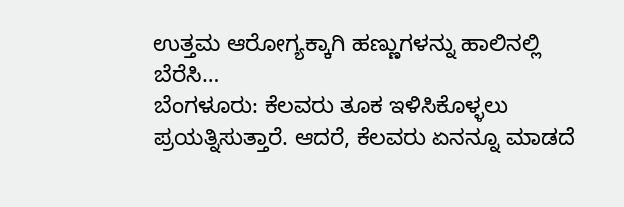ಉತ್ತಮ ಆರೋಗ್ಯಕ್ಕಾಗಿ ಹಣ್ಣುಗಳನ್ನು ಹಾಲಿನಲ್ಲಿ ಬೆರೆಸಿ…
ಬೆಂಗಳೂರು: ಕೆಲವರು ತೂಕ ಇಳಿಸಿಕೊಳ್ಳಲು ಪ್ರಯತ್ನಿಸುತ್ತಾರೆ. ಆದರೆ, ಕೆಲವರು ಏನನ್ನೂ ಮಾಡದೆ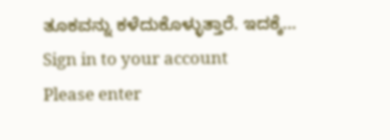ತೂಕವನ್ನು ಕಳೆದುಕೊಳ್ಳುತ್ತಾರೆ. ಇದಕ್ಕೆ…
Sign in to your account
Please enter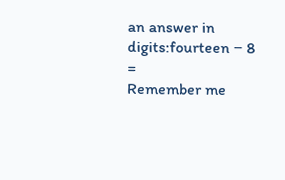an answer in digits:fourteen − 8 =
Remember me